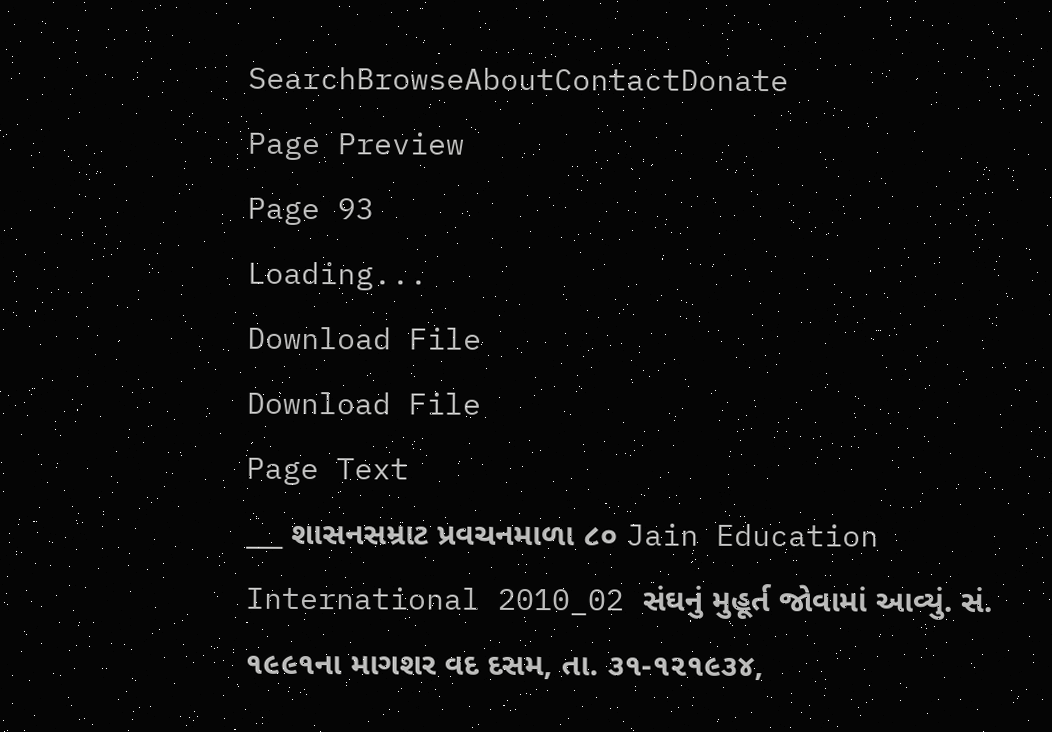SearchBrowseAboutContactDonate
Page Preview
Page 93
Loading...
Download File
Download File
Page Text
___ શાસનસમ્રાટ પ્રવચનમાળા ૮૦ Jain Education International 2010_02 સંઘનું મુહૂર્ત જોવામાં આવ્યું. સં. ૧૯૯૧ના માગશર વદ દસમ, તા. ૩૧-૧૨૧૯૩૪,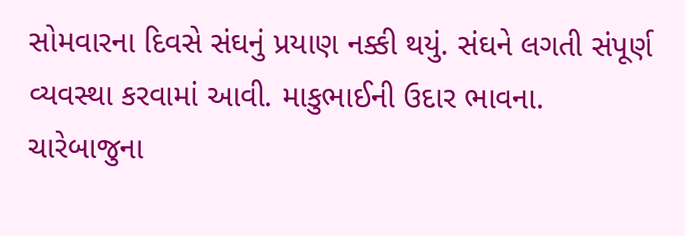સોમવારના દિવસે સંઘનું પ્રયાણ નક્કી થયું. સંઘને લગતી સંપૂર્ણ વ્યવસ્થા કરવામાં આવી. માકુભાઈની ઉદાર ભાવના. ચારેબાજુના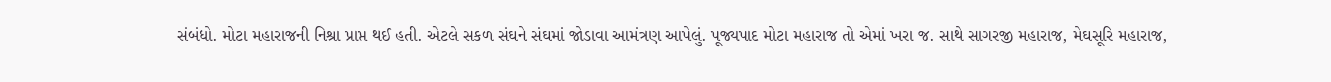સંબંધો. મોટા મહારાજની નિશ્રા પ્રાપ્ત થઈ હતી. એટલે સકળ સંઘને સંઘમાં જોડાવા આમંત્રણ આપેલું. પૂજ્યપાદ મોટા મહારાજ તો એમાં ખરા જ. સાથે સાગરજી મહારાજ, મેઘસૂરિ મહારાજ,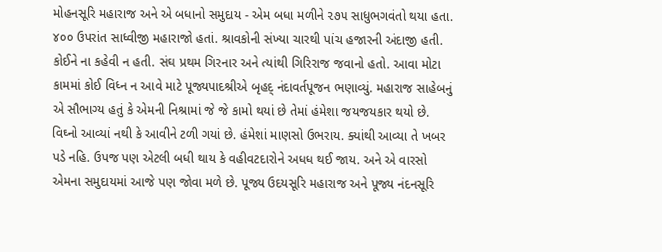મોહનસૂરિ મહારાજ અને એ બધાનો સમુદાય - એમ બધા મળીને ૨૭૫ સાધુભગવંતો થયા હતા. ૪૦૦ ઉપરાંત સાધ્વીજી મહારાજો હતાં. શ્રાવકોની સંખ્યા ચારથી પાંચ હજારની અંદાજી હતી. કોઈને ના કહેવી ન હતી. સંઘ પ્રથમ ગિરનાર અને ત્યાંથી ગિરિરાજ જવાનો હતો. આવા મોટા કામમાં કોઈ વિધ્ન ન આવે માટે પૂજ્યપાદશ્રીએ બૃહદ્ નંદાવર્તપૂજન ભણાવ્યું. મહારાજ સાહેબનું એ સૌભાગ્ય હતું કે એમની નિશ્રામાં જે જે કામો થયાં છે તેમાં હંમેશા જયજયકાર થયો છે. વિઘ્નો આવ્યાં નથી કે આવીને ટળી ગયાં છે. હંમેશાં માણસો ઉભરાય. ક્યાંથી આવ્યા તે ખબર પડે નહિ. ઉપજ પણ એટલી બધી થાય કે વહીવટદારોને અધધ થઈ જાય. અને એ વારસો એમના સમુદાયમાં આજે પણ જોવા મળે છે. પૂજ્ય ઉદયસૂરિ મહારાજ અને પૂજ્ય નંદનસૂરિ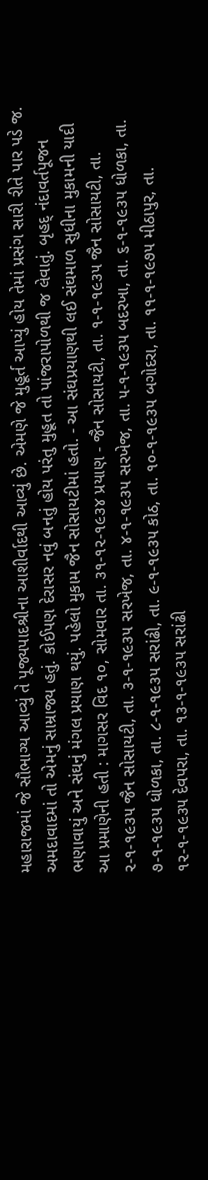મહારાજમાં જે સૌભાગ્ય આવ્યું તે પૂજ્યપાદશ્રીના આશીર્વાદથી આવ્યું છે. એમણે જે મુહૂર્ત આપ્યું હોય તેમાં પ્રસંગ સારી રીતે પાર પડે જ. અમદાવાદમાં તો એમનું સામ્રાજ્ય હતું. કોઈપણ દેરાસર નવું બનતું હોય પરંતુ મુહૂત તો પાંજરાપોળથી જ લેવાતું. બૃહદ્ નંદાવર્તપૂજન ભણાવાયું અને સંઘનું મંગલ પ્રયાણ થયું. પહેલો મુકામ જૈન સોસાયટીમાં હતો. - આ સંઘપ્રયાણથી લઈ સંઘમાળ સુધીના મુકામની યાદી આ પ્રમાણેની હતી : માગસર વિદ ૧૦, સોમવાર તા. ૩૧-૧૨-૧૯૩૪ પ્રયાણ - જૈન સોસાયટી, તા. ૧-૧-૧૯૩૫ જૈન સોસાયટી, તા. ૨-૧-૧૯૩૫ જૈન સોસાયટી, તા. ૩-૧-૧૯૩૫ સરખેજ, તા. ૪-૧-૧૯૩૫ સરખેજ, તા. ૫-૧-૧૯૩૫ બદરખા, તા. ૬-૧-૧૯૩૫ ધોળકા, તા. ૭-૧-૧૯૩૫ ધોળકા, તા. ૮-૧-૧૯૩૫ સરાંઢી, તા. ૯-૧-૧૯૩૫ કોઠ, તા. ૧૦-૧-૧૯૩૫ બગોદરા, તા. ૧૧-૧-૧૯૭૫ મીઠાપુર, તા. ૧૨-૧-૧૯૩૫ દેવપરા, તા. ૧૩-૧-૧૯૩૫ સરાંઢી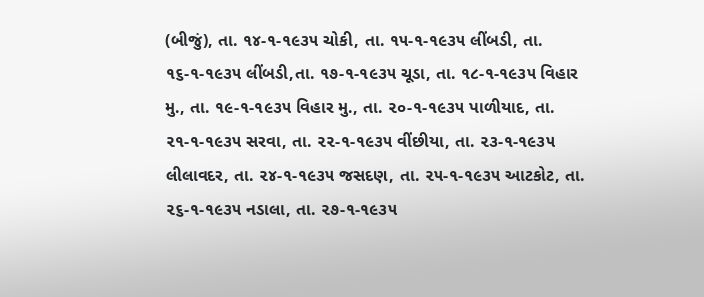(બીજું), તા. ૧૪-૧-૧૯૩૫ ચોકી, તા. ૧૫-૧-૧૯૩૫ લીંબડી, તા. ૧૬-૧-૧૯૩૫ લીંબડી,તા. ૧૭-૧-૧૯૩૫ ચૂડા, તા. ૧૮-૧-૧૯૩૫ વિહાર મુ., તા. ૧૯-૧-૧૯૩૫ વિહાર મુ., તા. ૨૦-૧-૧૯૩૫ પાળીયાદ, તા. ૨૧-૧-૧૯૩૫ સરવા, તા. ૨૨-૧-૧૯૩૫ વીંછીયા, તા. ૨૩-૧-૧૯૩૫ લીલાવદર, તા. ૨૪-૧-૧૯૩૫ જસદણ, તા. ૨૫-૧-૧૯૩૫ આટકોટ, તા. ૨૬-૧-૧૯૩૫ નડાલા, તા. ૨૭-૧-૧૯૩૫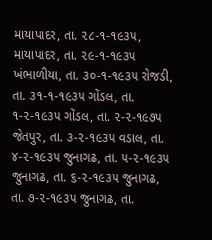માયાપાદર, તા. ૨૮-૧-૧૯૩૫, માયાપાદર, તા. ૨૯-૧-૧૯૩૫ ખંભાળીયા, તા. ૩૦-૧-૧૯૩૫ રોજડી, તા. ૩૧-૧-૧૯૩૫ ગોંડલ, તા. ૧-૨-૧૯૩૫ ગોંડલ, તા. ૨-૨-૧૯૭૫ જેતપુર, તા. ૩-૨-૧૯૩૫ વડાલ, તા. ૪-૨-૧૯૩૫ જુનાગઢ, તા. ૫-૨-૧૯૩૫ જુનાગઢ, તા. ૬-૨-૧૯૩૫ જુનાગઢ, તા. ૭-૨-૧૯૩૫ જુનાગઢ, તા.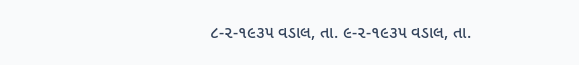૮-૨-૧૯૩૫ વડાલ, તા. ૯-૨-૧૯૩૫ વડાલ, તા.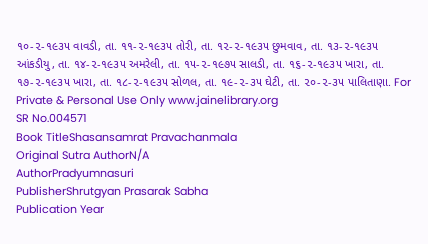૧૦-૨-૧૯૩૫ વાવડી, તા. ૧૧-૨-૧૯૩૫ તોરી, તા. ૧૨-૨-૧૯૩૫ છુમવાવ, તા. ૧૩-૨-૧૯૩૫ આંકડીયુ, તા. ૧૪-૨-૧૯૩૫ અમરેલી, તા. ૧૫-૨-૧૯૭૫ સાલડી, તા. ૧૬-૨-૧૯૩૫ ખારા, તા. ૧૭-૨-૧૯૩૫ ખારા, તા. ૧૮-૨-૧૯૩૫ સોળલ, તા. ૧૯-૨-૩૫ ઘેટી, તા. ૨૦-૨-૩૫ પાલિતાણા. For Private & Personal Use Only www.jainelibrary.org
SR No.004571
Book TitleShasansamrat Pravachanmala
Original Sutra AuthorN/A
AuthorPradyumnasuri
PublisherShrutgyan Prasarak Sabha
Publication Year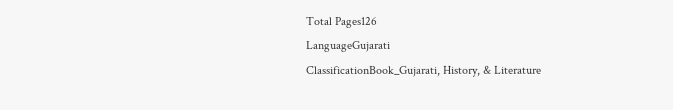Total Pages126
LanguageGujarati
ClassificationBook_Gujarati, History, & Literature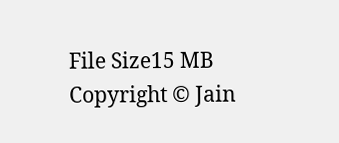File Size15 MB
Copyright © Jain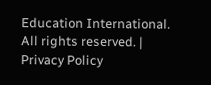Education International. All rights reserved. | Privacy Policy